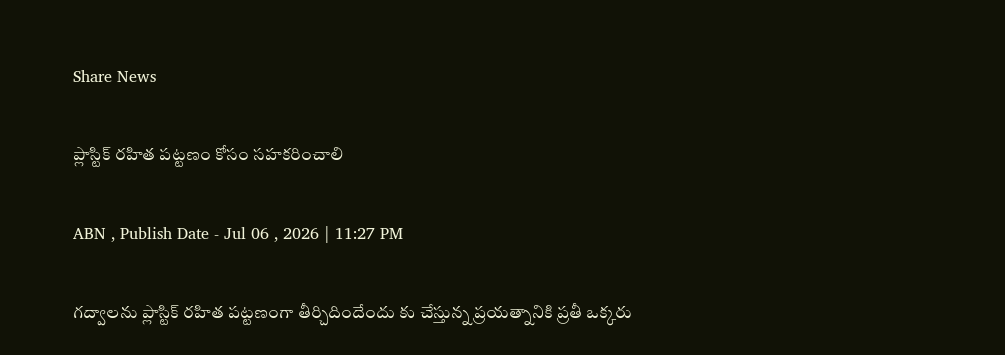Share News

ప్లాస్టిక్‌ రహిత పట్టణం కోసం సహకరించాలి

ABN , Publish Date - Jul 06 , 2026 | 11:27 PM

గద్వాలను ప్లాస్టిక్‌ రహిత పట్టణంగా తీర్చిదిందేందు కు చేస్తున్న ప్రయత్నానికి ప్రతీ ఒక్కరు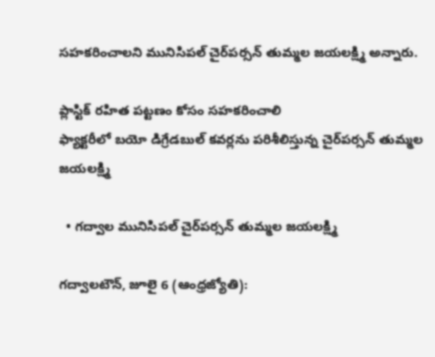సహకరించాలని మునిసిపల్‌ చైర్‌పర్సన్‌ తుమ్మల జయలక్ష్మి అన్నారు.

ప్లాస్టిక్‌ రహిత పట్టణం కోసం సహకరించాలి
ఫ్యాక్టరీలో బయో డిగ్రేడబుల్‌ కవర్లను పరిశీలిస్తున్న చైర్‌పర్సన్‌ తుమ్మల జయలక్ష్మి

  • గద్వాల మునిసిపల్‌ చైర్‌పర్సన్‌ తుమ్మల జయలక్ష్మి

గద్వాలటౌన్‌, జూలై 6 (ఆంధ్రజ్యోతి):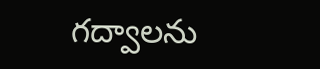గద్వాలను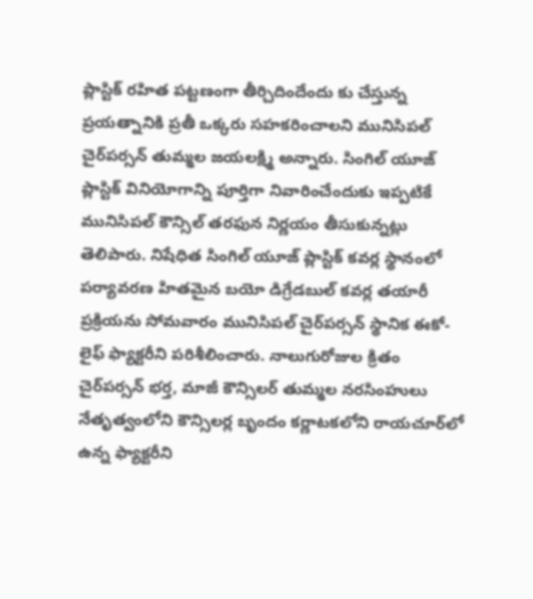ప్లాస్టిక్‌ రహిత పట్టణంగా తీర్చిదిందేందు కు చేస్తున్న ప్రయత్నానికి ప్రతీ ఒక్కరు సహకరించాలని మునిసిపల్‌ చైర్‌పర్సన్‌ తుమ్మల జయలక్ష్మి అన్నారు. సింగిల్‌ యూజ్‌ ప్లాస్టిక్‌ వినియోగాన్ని పూర్తిగా నివారించేందుకు ఇప్పటికే మునిసిపల్‌ కౌన్సిల్‌ తరఫున నిర్ణయం తీసుకున్నట్లు తెలిపారు. నిషేధిత సింగిల్‌ యూజ్‌ ప్లాస్టిక్‌ కవర్ల స్థానంలో పర్యావరణ హితమైన బయో డిగ్రేడబుల్‌ కవర్ల తయారీ ప్రక్రియను సోమవారం మునిసిపల్‌ చైర్‌పర్సన్‌ స్థానిక ఈకో-లైఫ్‌ ఫ్యాక్టరీని పరిశీలించారు. నాలుగురోజుల క్రితం చైర్‌పర్సన్‌ భర్త, మాజీ కౌన్సిలర్‌ తుమ్మల నరసింహులు నేతృత్వంలోని కౌన్సిలర్ల బృందం కర్ణాటకలోని రాయచూర్‌లో ఉన్న ఫ్యాక్టరీని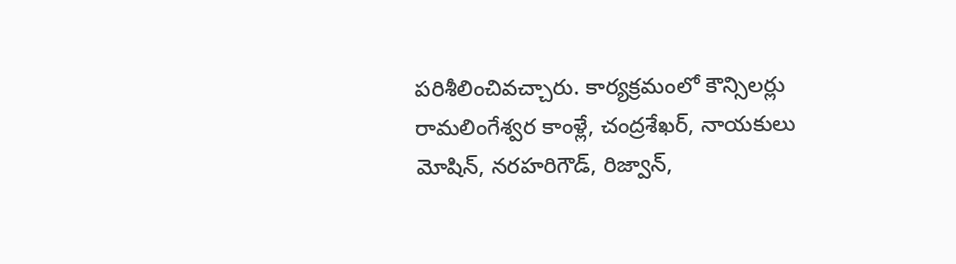పరిశీలించివచ్చారు. కార్యక్రమంలో కౌన్సిలర్లు రామలింగేశ్వర కాంళ్లే, చంద్రశేఖర్‌, నాయకులు మోషిన్‌, నరహరిగౌడ్‌, రిజ్వాన్‌,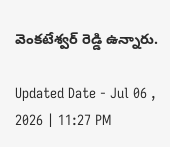వెంకటేశ్వర్‌ రెడ్డి ఉన్నారు.

Updated Date - Jul 06 , 2026 | 11:27 PM